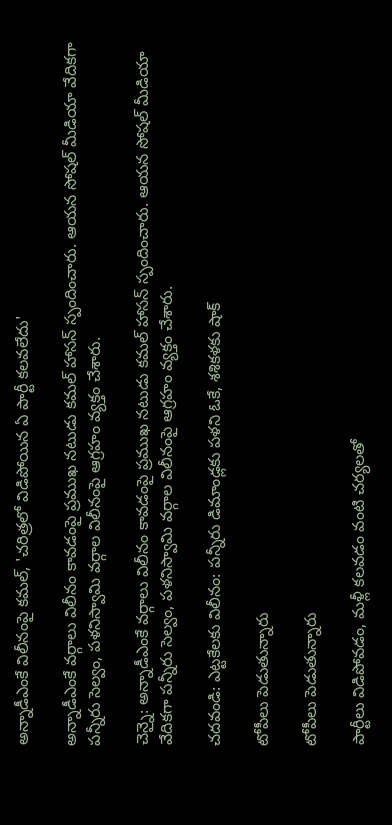అన్నాడీఎంకే విలీనంపై కమల్, 'చరిత్రలో విడిపోయిన ఏ పార్టీ కలవలేదు'

అన్నాడీఎంకే వర్గాలు విలీనం కావడంపై ప్రముఖ నటుడు కమల్ హాసన్ స్పందించారు. ఆయన సోషల్ మీడియా వేదికగా పన్నీరు సెల్వం, పళనిస్వామి వర్గాల విలీనంపై ఆగ్రహం వ్యక్తం చేశారు.

చెన్నై: అన్నాడీఎంకే వర్గాలు విలీనం కావడంపై ప్రముఖ నటుడు కమల్ హాసన్ స్పందించారు. ఆయన సోషల్ మీడియా వేదికగా పన్నీరు సెల్వం, పళనిస్వామి వర్గాల విలీనంపై ఆగ్రహం వ్యక్తం చేశారు.

చదవండి: ఎట్టకేలకు విలీనం: పన్నీరు డిమాండ్లకు పళని ఓకే, శశికళకు షాక్

టోపీలు పెడుతున్నారు

టోపీలు పెడుతున్నారు

పార్టీలు విడిపోవ‌డం, మ‌ళ్లీ క‌ల‌వ‌డం వంటి చ‌ర్య‌ల‌తో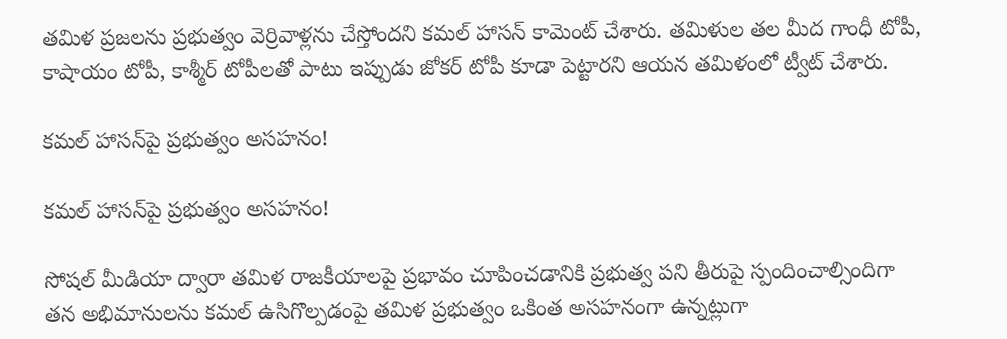త‌మిళ ప్ర‌జ‌ల‌ను ప్ర‌భుత్వం వెర్రివాళ్ల‌ను చేస్తోంద‌ని కమల్ హాసన్ కామెంట్ చేశారు. త‌మిళుల త‌ల మీద గాంధీ టోపీ, కాషాయం టోపీ, కాశ్మీర్ టోపీల‌తో పాటు ఇప్పుడు జోక‌ర్ టోపీ కూడా పెట్టారని ఆయన తమిళంలో ట్వీట్ చేశారు.

కమల్ హాసన్‌పై ప్రభుత్వం అసహనం!

కమల్ హాసన్‌పై ప్రభుత్వం అసహనం!

సోష‌ల్ మీడియా ద్వారా త‌మిళ రాజకీయాల‌పై ప్ర‌భావం చూపించ‌డానికి ప్ర‌భుత్వ ప‌ని తీరుపై స్పందించాల్సిందిగా త‌న అభిమానుల‌ను క‌మ‌ల్ ఉసిగొల్ప‌డంపై త‌మిళ ప్ర‌భుత్వం ఒకింత‌ అస‌హ‌నంగా ఉన్న‌ట్లుగా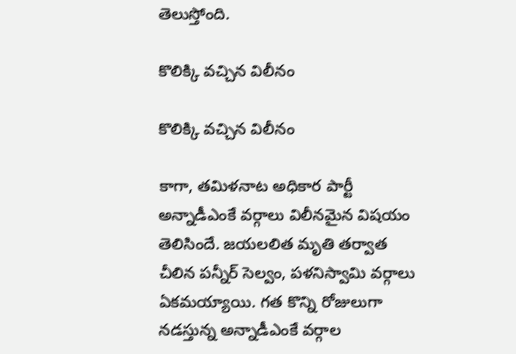తెలుస్తోంది.

కొలిక్కి వచ్చిన విలీనం

కొలిక్కి వచ్చిన విలీనం

కాగా, తమిళనాట అధికార పార్టీ అన్నాడీఎంకే వర్గాలు విలీనమైన విషయం తెలిసిందే. జయలలిత మృతి తర్వాత చీలిన పన్నీర్‌ సెల్వం, పళనిస్వామి వర్గాలు ఏకమయ్యాయి. గత కొన్ని రోజులుగా నడస్తున్న అన్నాడీఎంకే వర్గాల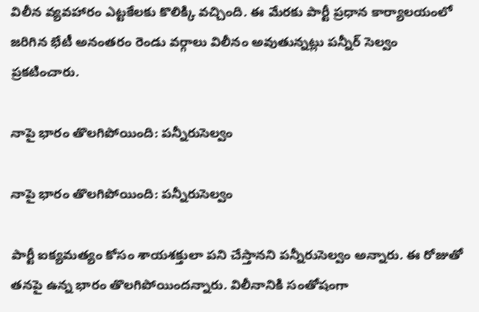విలీన వ్యవహారం ఎట్టకేలకు కొలిక్కి వచ్చింది. ఈ మేరకు పార్టీ ప్రధాన కార్యాలయంలో జరిగిన భేటీ అనంతరం రెండు వర్గాలు విలీనం అవుతున్నట్లు పన్నీర్‌ సెల్వం ప్రకటించారు.

నాపై భారం తొలగిపోయింది: పన్నీరుసెల్వం

నాపై భారం తొలగిపోయింది: పన్నీరుసెల్వం

పార్టీ ఐక్యమత్యం కోసం శాయశక్తులా పని చేస్తానని పన్నీరుసెల్వం అన్నారు. ఈ రోజుతో తనపై ఉన్న భారం తొలగిపోయిందన్నారు. విలీనానికి సంతోషంగా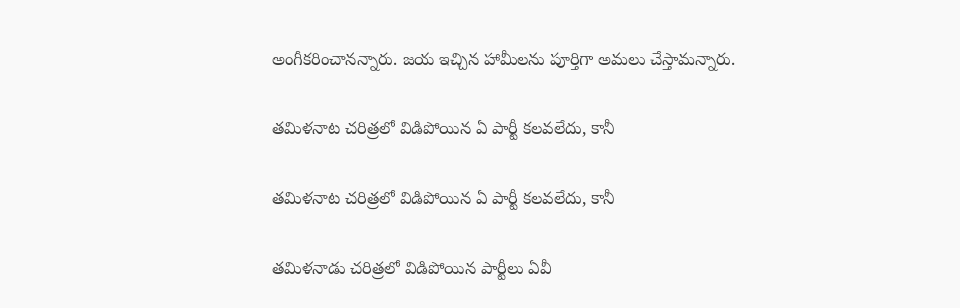అంగీకరించానన్నారు. జయ ఇచ్చిన హామీలను పూర్తిగా అమలు చేస్తామన్నారు.

తమిళనాట చరిత్రలో విడిపోయిన ఏ పార్టీ కలవలేదు, కానీ

తమిళనాట చరిత్రలో విడిపోయిన ఏ పార్టీ కలవలేదు, కానీ

తమిళనాడు చరిత్రలో విడిపోయిన పార్టీలు ఏవీ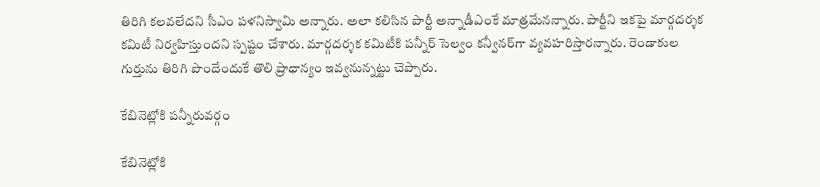తిరిగి కలవలేదని సీఎం పళనిస్వామి అన్నారు. అలా కలిసిన పార్టీ అన్నాడీఎంకే మాత్రమేనన్నారు. పార్టీని ఇకపై మార్గదర్శక కమిటీ నిర్వహిస్తుందని స్పష్టం చేశారు. మార్గదర్శక కమిటీకి పన్నీర్‌ సెల్వం కన్వీనర్‌గా వ్యవహరిస్తారన్నారు. రెండాకుల గుర్తును తిరిగి పొందేందుకే తొలి ప్రాధాన్యం ఇవ్వనున్నట్టు చెప్పారు.

కేబినెట్లోకి పన్నీరువర్గం

కేబినెట్లోకి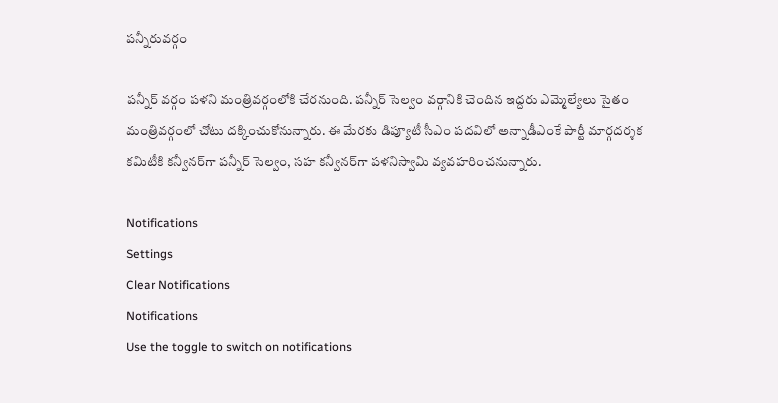పన్నీరువర్గం

పన్నీర్‌ వర్గం పళని మంత్రివర్గంలోకి చేరనుంది. పన్నీర్‌ సెల్వం వర్గానికి చెందిన ఇద్దరు ఎమ్మెల్యేలు సైతం మంత్రివర్గంలో చోటు దక్కించుకోనున్నారు. ఈ మేరకు డిప్యూటీ సీఎం పదవిలో అన్నాడీఎంకే పార్టీ మార్గదర్శక కమిటీకి కన్వీనర్‌గా పన్నీర్‌ సెల్వం, సహ కన్వీనర్‌గా పళనిస్వామి వ్యవహరించనున్నారు.

Notifications
Settings
Clear Notifications
Notifications
Use the toggle to switch on notifications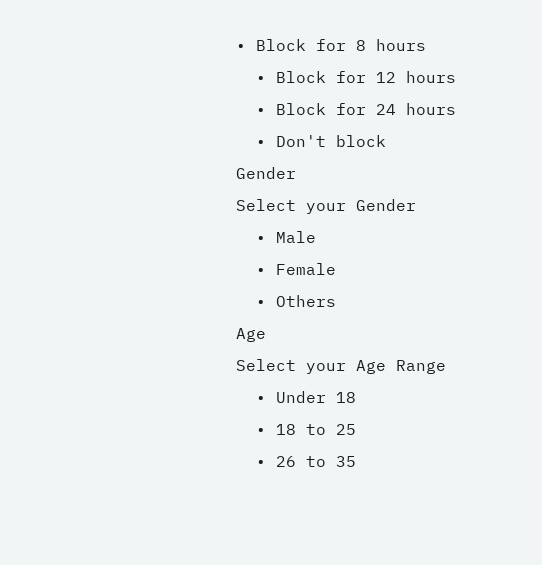• Block for 8 hours
  • Block for 12 hours
  • Block for 24 hours
  • Don't block
Gender
Select your Gender
  • Male
  • Female
  • Others
Age
Select your Age Range
  • Under 18
  • 18 to 25
  • 26 to 35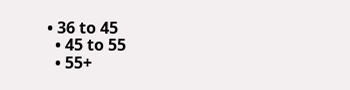• 36 to 45
  • 45 to 55
  • 55+